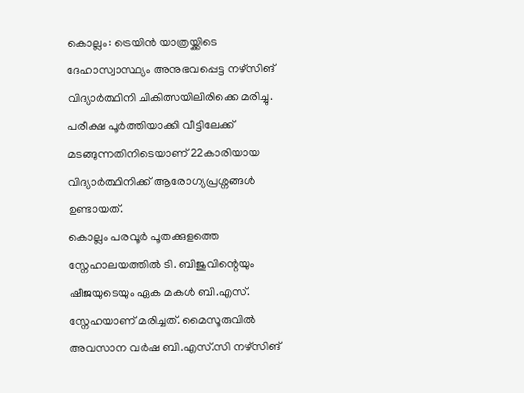കൊല്ലം: ട്രെയിൻ യാത്രയ്ക്കിടെ ദേഹാസ്വാസ്ഥ്യം അനുഭവപ്പെട്ട നഴ്സിങ് വിദ്യാർത്ഥിനി ചികിത്സയിലിരിക്കെ മരിച്ചു. പരീക്ഷ പൂർത്തിയാക്കി വീട്ടിലേക്ക് മടങ്ങുന്നതിനിടെയാണ് 22കാരിയായ വിദ്യാർത്ഥിനിക്ക് ആരോഗ്യപ്രശ്നങ്ങൾ ഉണ്ടായത്.
കൊല്ലം പരവൂർ പൂതക്കുളത്തെ സ്നേഹാലയത്തിൽ ടി. ബിജുവിന്റെയും ഷീജയുടെയും ഏക മകൾ ബി.എസ്. സ്നേഹയാണ് മരിച്ചത്. മൈസൂരുവിൽ അവസാന വർഷ ബി.എസ്.സി നഴ്സിങ്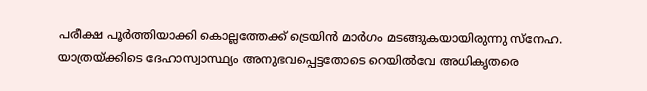പരീക്ഷ പൂർത്തിയാക്കി കൊല്ലത്തേക്ക് ട്രെയിൻ മാർഗം മടങ്ങുകയായിരുന്നു സ്നേഹ.
യാത്രയ്ക്കിടെ ദേഹാസ്വാസ്ഥ്യം അനുഭവപ്പെട്ടതോടെ റെയിൽവേ അധികൃതരെ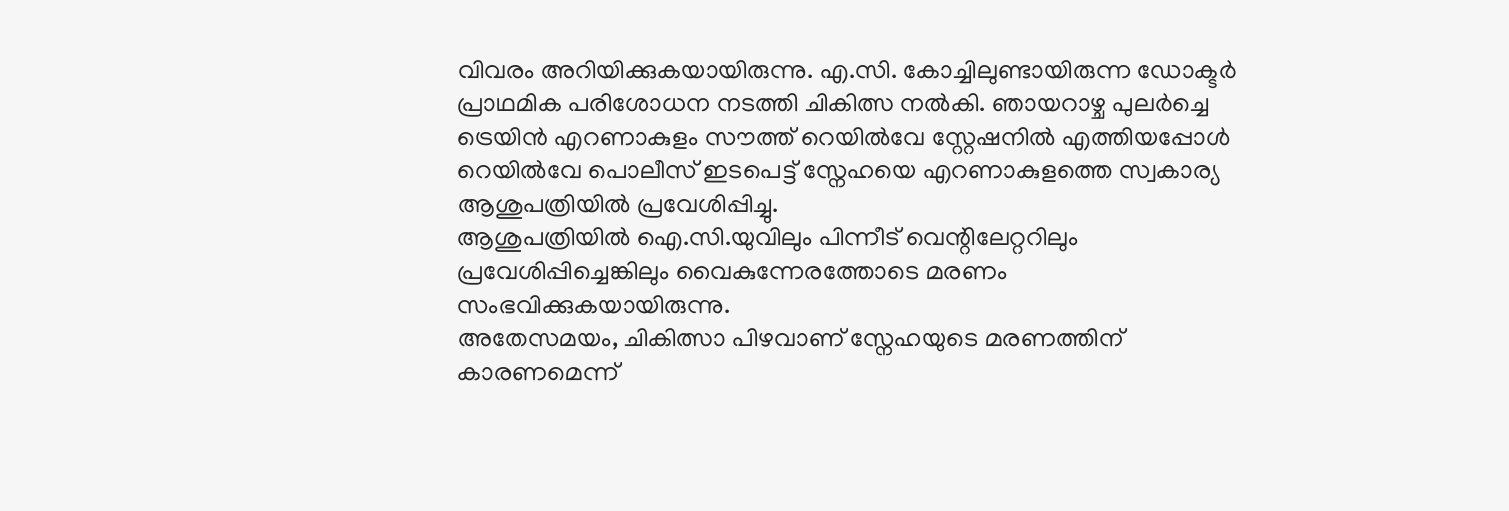വിവരം അറിയിക്കുകയായിരുന്നു. എ.സി. കോച്ചിലുണ്ടായിരുന്ന ഡോക്ടർ പ്രാഥമിക പരിശോധന നടത്തി ചികിത്സ നൽകി. ഞായറാഴ്ച പുലർച്ചെ ട്രെയിൻ എറണാകുളം സൗത്ത് റെയിൽവേ സ്റ്റേഷനിൽ എത്തിയപ്പോൾ റെയിൽവേ പൊലീസ് ഇടപെട്ട് സ്നേഹയെ എറണാകുളത്തെ സ്വകാര്യ ആശുപത്രിയിൽ പ്രവേശിപ്പിച്ചു.
ആശുപത്രിയിൽ ഐ.സി.യുവിലും പിന്നീട് വെന്റിലേറ്ററിലും പ്രവേശിപ്പിച്ചെങ്കിലും വൈകുന്നേരത്തോടെ മരണം സംഭവിക്കുകയായിരുന്നു.
അതേസമയം, ചികിത്സാ പിഴവാണ് സ്നേഹയുടെ മരണത്തിന് കാരണമെന്ന്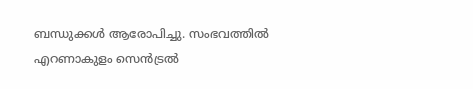ബന്ധുക്കൾ ആരോപിച്ചു. സംഭവത്തിൽ എറണാകുളം സെൻട്രൽ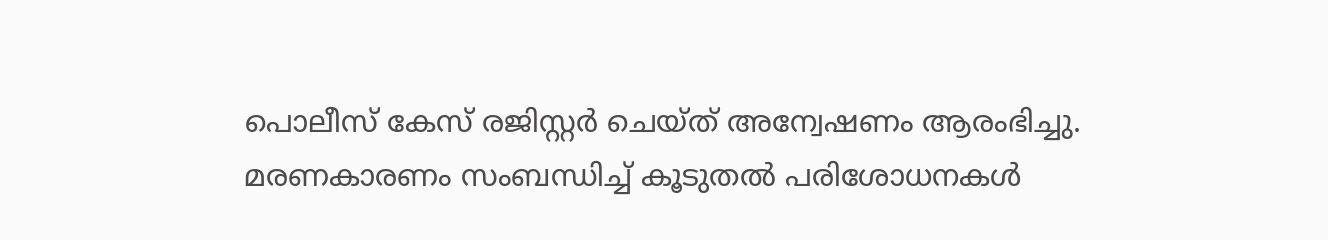പൊലീസ് കേസ് രജിസ്റ്റർ ചെയ്ത് അന്വേഷണം ആരംഭിച്ചു. മരണകാരണം സംബന്ധിച്ച് കൂടുതൽ പരിശോധനകൾ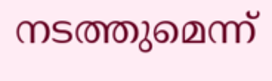നടത്തുമെന്ന്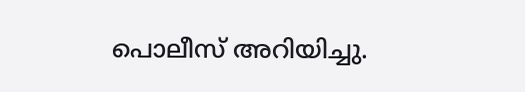പൊലീസ് അറിയിച്ചു.